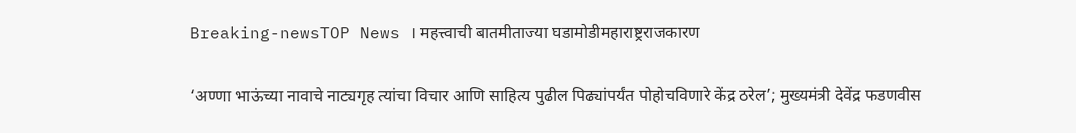Breaking-newsTOP News । महत्त्वाची बातमीताज्या घडामोडीमहाराष्ट्रराजकारण

‘अण्णा भाऊंच्या नावाचे नाट्यगृह त्यांचा विचार आणि साहित्य पुढील पिढ्यांपर्यंत पोहोचविणारे केंद्र ठरेल’; मुख्यमंत्री देवेंद्र फडणवीस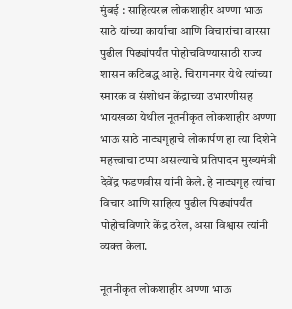मुंबई : साहित्यरत्न लोकशाहीर अण्णा भाऊ साठे यांच्या कार्याचा आणि विचारांचा वारसा पुढील पिढ्यांपर्यंत पोहोचविण्यासाठी राज्य शासन कटिबद्ध आहे. चिरागनगर येथे त्यांच्या स्मारक व संशोधन केंद्राच्या उभारणीसह भायखळा येथील नूतनीकृत लोकशाहीर अण्णा भाऊ साठे नाट्यगृहाचे लोकार्पण हा त्या दिशेने महत्त्वाचा टप्पा असल्याचे प्रतिपादन मुख्यमंत्री देवेंद्र फडणवीस यांनी केले. हे नाट्यगृह त्यांचा विचार आणि साहित्य पुढील पिढ्यांपर्यंत पोहोचविणारे केंद्र ठरेल, असा विश्वास त्यांनी व्यक्त केला.

नूतनीकृत लोकशाहीर अण्णा भाऊ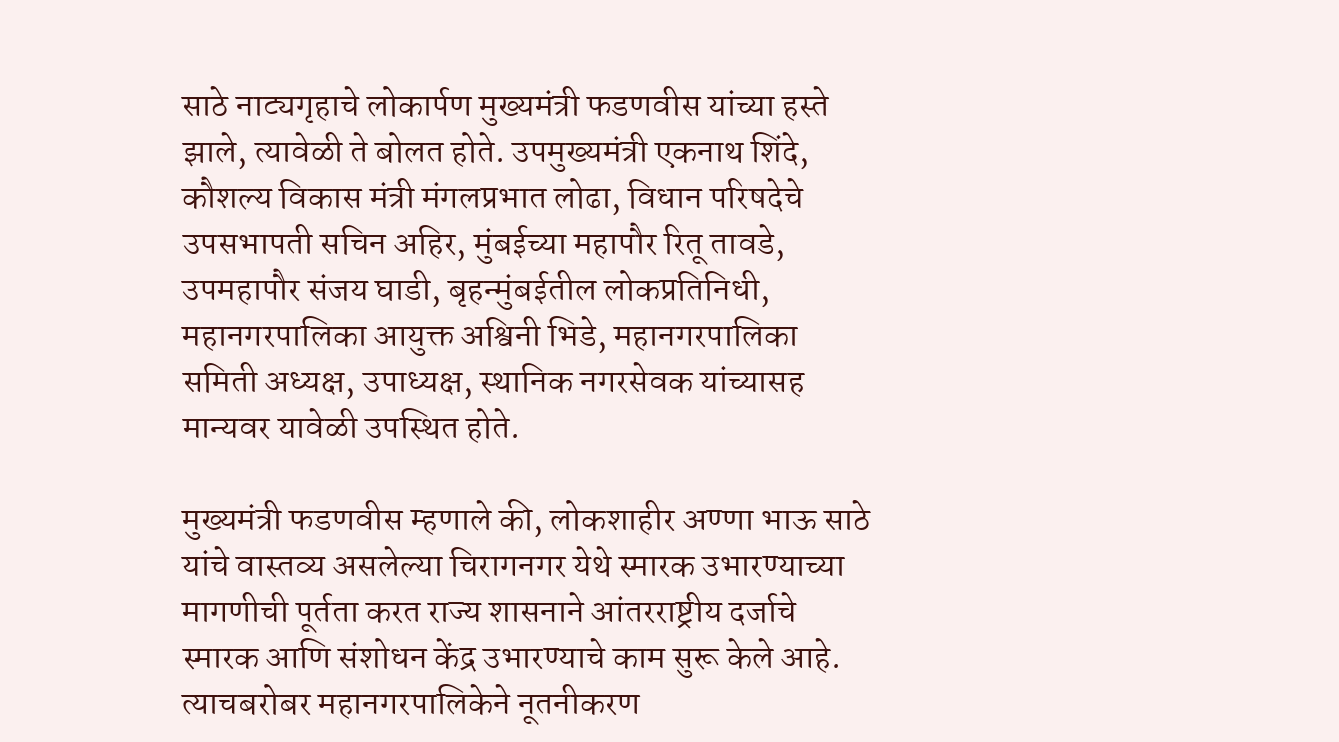साठे नाट्यगृहाचे लोकार्पण मुख्यमंत्री फडणवीस यांच्या हस्ते झाले, त्यावेळी ते बोलत होते. उपमुख्यमंत्री एकनाथ शिंदे, कौशल्य विकास मंत्री मंगलप्रभात लोढा, विधान परिषदेचे उपसभापती सचिन अहिर, मुंबईच्या महापौर रितू तावडे, उपमहापौर संजय घाडी, बृहन्मुंबईतील लोकप्रतिनिधी, महानगरपालिका आयुक्त अश्विनी भिडे, महानगरपालिका समिती अध्यक्ष, उपाध्यक्ष, स्थानिक नगरसेवक यांच्यासह मान्यवर यावेळी उपस्थित होते.

मुख्यमंत्री फडणवीस म्हणाले की, लोकशाहीर अण्णा भाऊ साठे यांचे वास्तव्य असलेल्या चिरागनगर येथे स्मारक उभारण्याच्या मागणीची पूर्तता करत राज्य शासनाने आंतरराष्ट्रीय दर्जाचे स्मारक आणि संशोधन केंद्र उभारण्याचे काम सुरू केले आहे. त्याचबरोबर महानगरपालिकेने नूतनीकरण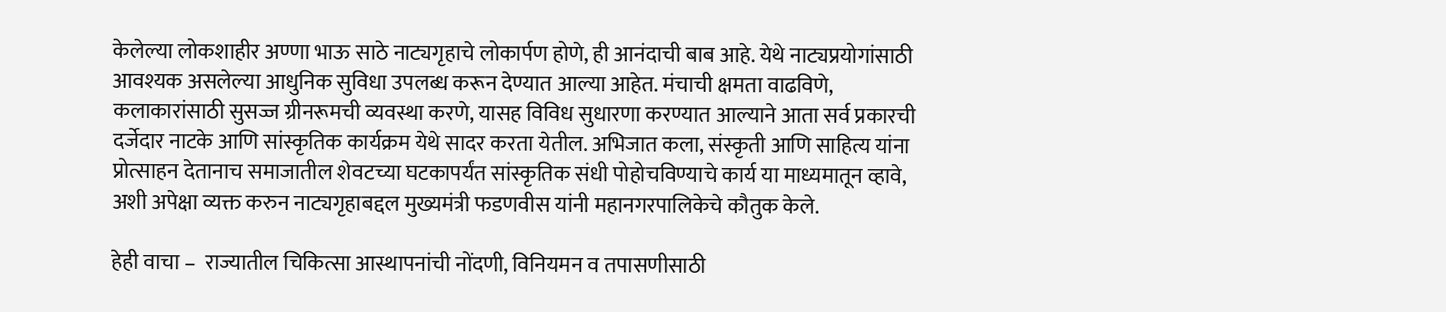केलेल्या लोकशाहीर अण्णा भाऊ साठे नाट्यगृहाचे लोकार्पण होणे, ही आनंदाची बाब आहे. येथे नाट्यप्रयोगांसाठी आवश्यक असलेल्या आधुनिक सुविधा उपलब्ध करून देण्यात आल्या आहेत. मंचाची क्षमता वाढविणे, कलाकारांसाठी सुसज्ज ग्रीनरूमची व्यवस्था करणे, यासह विविध सुधारणा करण्यात आल्याने आता सर्व प्रकारची दर्जेदार नाटके आणि सांस्कृतिक कार्यक्रम येथे सादर करता येतील. अभिजात कला, संस्कृती आणि साहित्य यांना प्रोत्साहन देतानाच समाजातील शेवटच्या घटकापर्यंत सांस्कृतिक संधी पोहोचविण्याचे कार्य या माध्यमातून व्हावे, अशी अपेक्षा व्यक्त करुन नाट्यगृहाबद्दल मुख्यमंत्री फडणवीस यांनी महानगरपालिकेचे कौतुक केले.

हेही वाचा –  राज्यातील चिकित्सा आस्थापनांची नोंदणी, विनियमन व तपासणीसाठी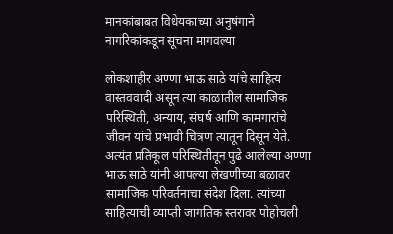मानकांबाबत विधेयकाच्या अनुषंगाने नागरिकांकडून सूचना मागवल्या

लोकशाहीर अण्णा भाऊ साठे यांचे साहित्य वास्तववादी असून त्या काळातील सामाजिक परिस्थिती, अन्याय, संघर्ष आणि कामगारांचे जीवन यांचे प्रभावी चित्रण त्यातून दिसून येते. अत्यंत प्रतिकूल परिस्थितीतून पुढे आलेल्या अण्णा भाऊ साठे यांनी आपल्या लेखणीच्या बळावर सामाजिक परिवर्तनाचा संदेश दिला. त्यांच्या साहित्याची व्याप्ती जागतिक स्तरावर पोहोचली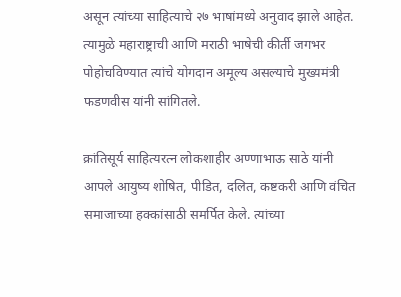असून त्यांच्या साहित्याचे २७ भाषांमध्ये अनुवाद झाले आहेत. त्यामुळे महाराष्ट्राची आणि मराठी भाषेची कीर्ती जगभर पोहोचविण्यात त्यांचे योगदान अमूल्य असल्याचे मुख्यमंत्री फडणवीस यांनी सांगितले.

क्रांतिसूर्य साहित्यरत्न लोकशाहीर अण्णाभाऊ साठे यांनी आपले आयुष्य शोषित, पीडित, दलित, कष्टकरी आणि वंचित समाजाच्या हक्कांसाठी समर्पित केले. त्यांच्या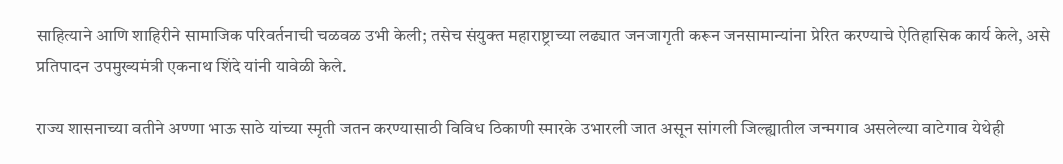साहित्याने आणि शाहिरीने सामाजिक परिवर्तनाची चळवळ उभी केली; तसेच संयुक्त महाराष्ट्राच्या लढ्यात जनजागृती करून जनसामान्यांना प्रेरित करण्याचे ऐतिहासिक कार्य केले, असे प्रतिपादन उपमुख्यमंत्री एकनाथ शिंदे यांनी यावेळी केले.

राज्य शासनाच्या वतीने अण्णा भाऊ साठे यांच्या स्मृती जतन करण्यासाठी विविध ठिकाणी स्मारके उभारली जात असून सांगली जिल्ह्यातील जन्मगाव असलेल्या वाटेगाव येथेही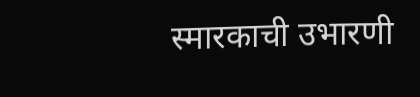स्मारकाची उभारणी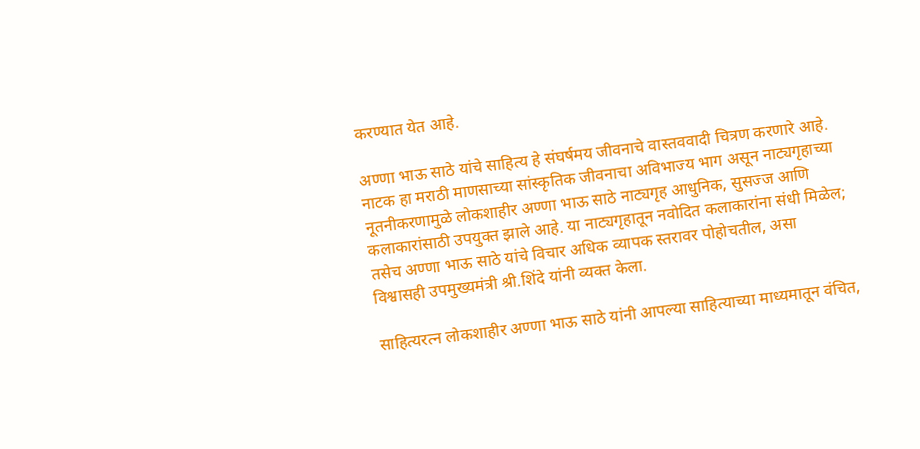करण्यात येत आहे.

अण्णा भाऊ साठे यांचे साहित्य हे संघर्षमय जीवनाचे वास्तववादी चित्रण करणारे आहे. नाटक हा मराठी माणसाच्या सांस्कृतिक जीवनाचा अविभाज्य भाग असून नाट्यगृहाच्या नूतनीकरणामुळे लोकशाहीर अण्णा भाऊ साठे नाट्यगृह आधुनिक, सुसज्ज आणि कलाकारांसाठी उपयुक्त झाले आहे. या नाट्यगृहातून नवोदित कलाकारांना संधी मिळेल; तसेच अण्णा भाऊ साठे यांचे विचार अधिक व्यापक स्तरावर पोहोचतील, असा विश्वासही उपमुख्यमंत्री श्री.शिंदे यांनी व्यक्त केला.

साहित्यरत्न लोकशाहीर अण्णा भाऊ साठे यांनी आपल्या साहित्याच्या माध्यमातून वंचित,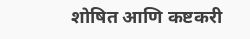शोषित आणि कष्टकरी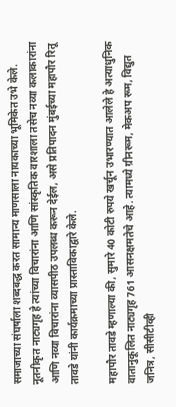समाजाच्या संघर्षाला शब्दबद्ध करत सामान्य माणसाला नायकाच्या भूमिकेत उभे केले. नूतनीकृत नाट्यगृह हे त्यांच्या विचारांना आणि सांस्कृतिक वारशाला तसेच नव्या कलाकारांना आणि नव्या विचारांना व्यासपीठ उपलब्ध करून देईल, असे प्रतिपादन मुंबईच्या महापौर रितू तावडे यांनी कार्यक्रमाच्या प्रास्ताविकाद्वारे केले.

महापौर तावडे म्हणाल्या की, सुमारे 40 कोटी रुपये खर्चून उभारण्यात आलेले हे अत्याधुनिक वातानुकूलित नाट्यगृह 761 आसनक्षमतेचे आहे. त्यामध्ये ग्रीनरूम, मेकअप रूम, विद्युत जनित्र, सीसीटीव्ही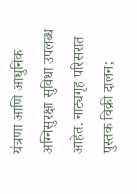यंत्रणा आणि आधुनिक अग्निसुरक्षा सुविधा उपलब्ध आहेत. नाट्यगृह परिसरात पुस्तक विक्री दालन;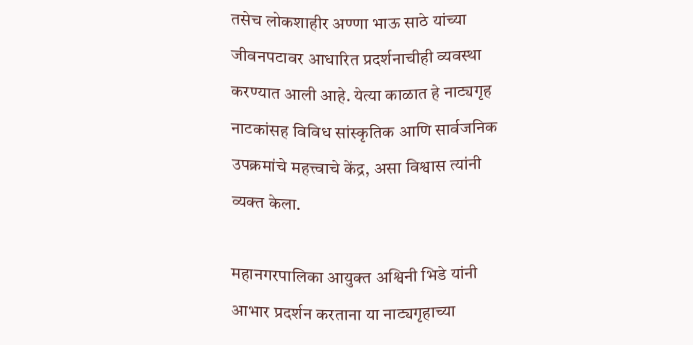तसेच लोकशाहीर अण्णा भाऊ साठे यांच्या जीवनपटावर आधारित प्रदर्शनाचीही व्यवस्था करण्यात आली आहे. येत्या काळात हे नाट्यगृह नाटकांसह विविध सांस्कृतिक आणि सार्वजनिक उपक्रमांचे महत्त्वाचे केंद्र, असा विश्वास त्यांनी व्यक्त केला.

महानगरपालिका आयुक्त अश्विनी भिडे यांनी आभार प्रदर्शन करताना या नाट्यगृहाच्या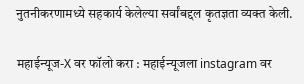नुतनीकरणामध्ये सहकार्य केलेल्या सर्वांबद्दल कृतज्ञता व्यक्त केली.

महाईन्यूज-X वर फॉलो करा : महाईन्यूजला instagram वर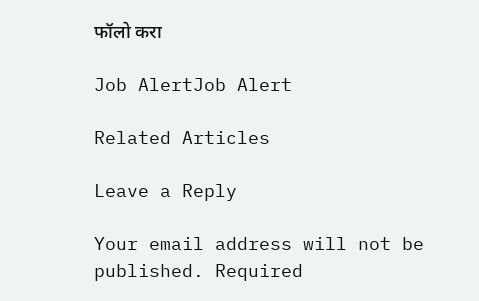फॉलो करा

Job AlertJob Alert

Related Articles

Leave a Reply

Your email address will not be published. Required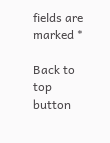fields are marked *

Back to top button